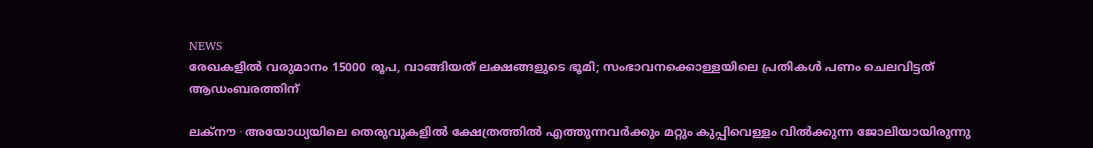NEWS
രേഖകളിൽ വരുമാനം 15000 രൂപ, വാങ്ങിയത് ലക്ഷങ്ങളുടെ ഭൂമി; സംഭാവനക്കൊള്ളയിലെ പ്രതികൾ പണം ചെലവിട്ടത് ആഡംബരത്തിന്

ലക്നൗ ∙ അയോധ്യയിലെ തെരുവുകളിൽ ക്ഷേത്രത്തിൽ എത്തുന്നവർക്കും മറ്റും കുപ്പിവെള്ളം വിൽക്കുന്ന ജോലിയായിരുന്നു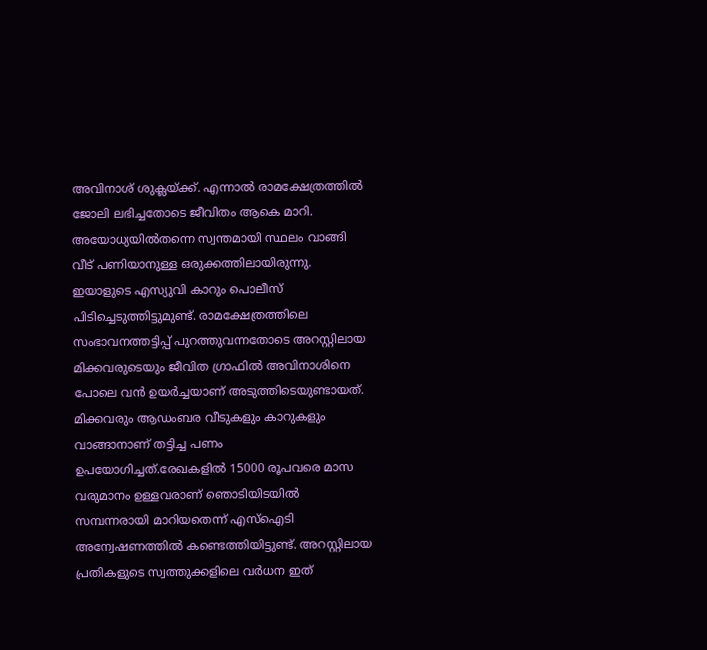അവിനാശ് ശുക്ലയ്ക്ക്. എന്നാൽ രാമക്ഷേത്രത്തിൽ ജോലി ലഭിച്ചതോടെ ജീവിതം ആകെ മാറി. അയോധ്യയിൽതന്നെ സ്വന്തമായി സ്ഥലം വാങ്ങി വീട് പണിയാനുള്ള ഒരുക്കത്തിലായിരുന്നു. ഇയാളുടെ എസ്യുവി കാറും പൊലീസ് പിടിച്ചെടുത്തിട്ടുമുണ്ട്. രാമക്ഷേത്രത്തിലെ സംഭാവനത്തട്ടിപ്പ് പുറത്തുവന്നതോടെ അറസ്റ്റിലായ മിക്കവരുടെയും ജീവിത ഗ്രാഫിൽ അവിനാശിനെ പോലെ വൻ ഉയർച്ചയാണ് അടുത്തിടെയുണ്ടായത്. മിക്കവരും ആഡംബര വീടുകളും കാറുകളും വാങ്ങാനാണ് തട്ടിച്ച പണം ഉപയോഗിച്ചത്.രേഖകളിൽ 15000 രൂപവരെ മാസ വരുമാനം ഉള്ളവരാണ് ഞൊടിയിടയിൽ സമ്പന്നരായി മാറിയതെന്ന് എസ്ഐടി അന്വേഷണത്തിൽ കണ്ടെത്തിയിട്ടുണ്ട്. അറസ്റ്റിലായ പ്രതികളുടെ സ്വത്തുക്കളിലെ വർധന ഇത്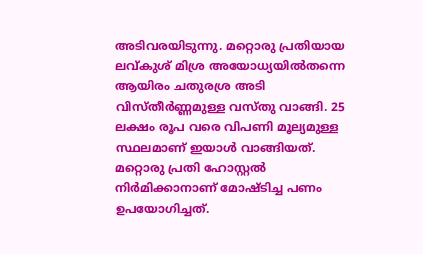അടിവരയിടുന്നു. മറ്റൊരു പ്രതിയായ ലവ്കുശ് മിശ്ര അയോധ്യയിൽതന്നെ ആയിരം ചതുരശ്ര അടി വിസ്തീർണ്ണമുള്ള വസ്തു വാങ്ങി. 25 ലക്ഷം രൂപ വരെ വിപണി മൂല്യമുള്ള സ്ഥലമാണ് ഇയാൾ വാങ്ങിയത്. മറ്റൊരു പ്രതി ഹോസ്റ്റൽ നിർമിക്കാനാണ് മോഷ്ടിച്ച പണം ഉപയോഗിച്ചത്.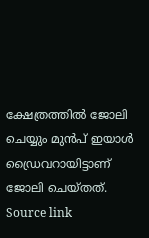ക്ഷേത്രത്തിൽ ജോലി ചെയ്യും മുൻപ് ഇയാൾ ഡ്രൈവറായിട്ടാണ് ജോലി ചെയ്തത്.
Source link